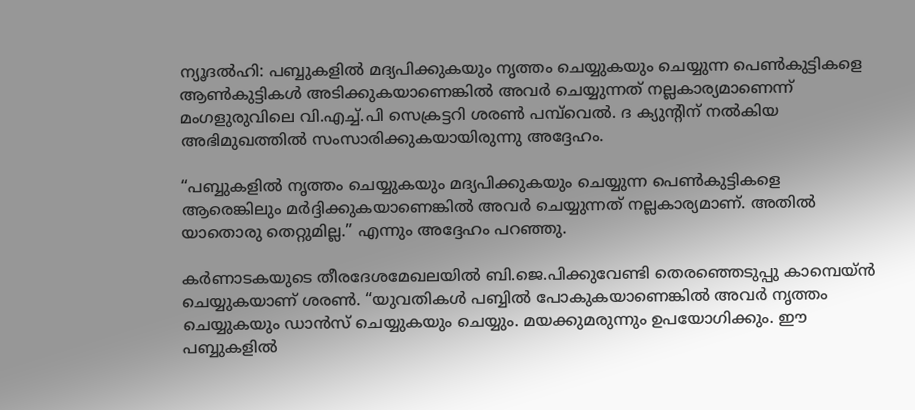ന്യൂദല്‍ഹി: പബ്ബുകളില്‍ മദ്യപിക്കുകയും നൃത്തം ചെയ്യുകയും ചെയ്യുന്ന പെണ്‍കുട്ടികളെ ആണ്‍കുട്ടികള്‍ അടിക്കുകയാണെങ്കില്‍ അവര്‍ ചെയ്യുന്നത് നല്ലകാര്യമാണെന്ന് മംഗളുരുവിലെ വി.എച്ച്.പി സെക്രട്ടറി ശരണ്‍ പമ്പ്‌വെല്‍. ദ ക്യുന്റിന് നല്‍കിയ അഭിമുഖത്തില്‍ സംസാരിക്കുകയായിരുന്നു അദ്ദേഹം.

“പബ്ബുകളില്‍ നൃത്തം ചെയ്യുകയും മദ്യപിക്കുകയും ചെയ്യുന്ന പെണ്‍കുട്ടികളെ ആരെങ്കിലും മര്‍ദ്ദിക്കുകയാണെങ്കില്‍ അവര്‍ ചെയ്യുന്നത് നല്ലകാര്യമാണ്. അതില്‍ യാതൊരു തെറ്റുമില്ല.” എന്നും അദ്ദേഹം പറഞ്ഞു.

കര്‍ണാടകയുടെ തീരദേശമേഖലയില്‍ ബി.ജെ.പിക്കുവേണ്ടി തെരഞ്ഞെടുപ്പു കാമ്പെയ്ന്‍ ചെയ്യുകയാണ് ശരണ്‍. “യുവതികള്‍ പബ്ബില്‍ പോകുകയാണെങ്കില്‍ അവര്‍ നൃത്തം ചെയ്യുകയും ഡാന്‍സ് ചെയ്യുകയും ചെയ്യും. മയക്കുമരുന്നും ഉപയോഗിക്കും. ഈ പബ്ബുകളില്‍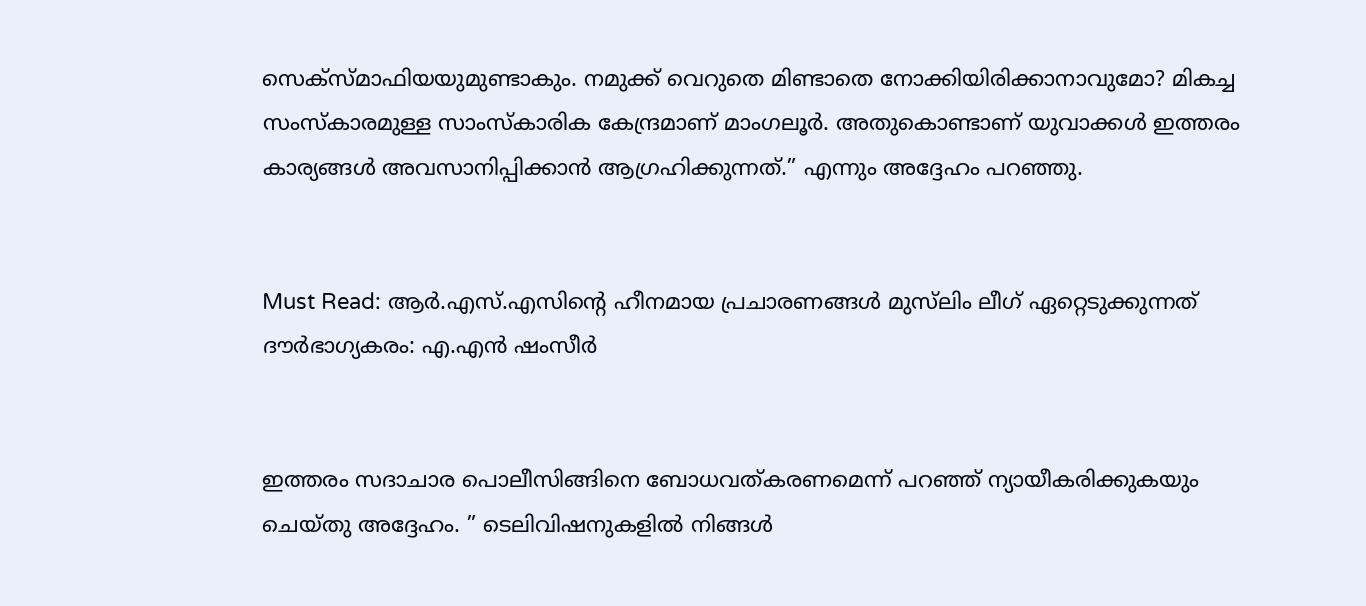സെക്‌സ്മാഫിയയുമുണ്ടാകും. നമുക്ക് വെറുതെ മിണ്ടാതെ നോക്കിയിരിക്കാനാവുമോ? മികച്ച സംസ്‌കാരമുള്ള സാംസ്‌കാരിക കേന്ദ്രമാണ് മാംഗലൂര്‍. അതുകൊണ്ടാണ് യുവാക്കള്‍ ഇത്തരം കാര്യങ്ങള്‍ അവസാനിപ്പിക്കാന്‍ ആഗ്രഹിക്കുന്നത്.” എന്നും അദ്ദേഹം പറഞ്ഞു.


Must Read: ആര്‍.എസ്.എസിന്റെ ഹീനമായ പ്രചാരണങ്ങള്‍ മുസ്‌ലിം ലീഗ് ഏറ്റെടുക്കുന്നത് ദൗര്‍ഭാഗ്യകരം: എ.എന്‍ ഷംസീര്‍


ഇത്തരം സദാചാര പൊലീസിങ്ങിനെ ബോധവത്കരണമെന്ന് പറഞ്ഞ് ന്യായീകരിക്കുകയും ചെയ്തു അദ്ദേഹം. ” ടെലിവിഷനുകളില്‍ നിങ്ങള്‍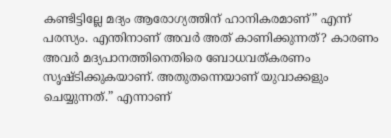കണ്ടിട്ടില്ലേ മദ്യം ആരോഗ്യത്തിന് ഹാനികരമാണ്” എന്ന് പരസ്യം. എന്തിനാണ് അവര്‍ അത് കാണിക്കുന്നത്? കാരണം അവര്‍ മദ്യപാനത്തിനെതിരെ ബോധവത്കരണം സൃഷ്ടിക്കുകയാണ്. അതുതന്നെയാണ് യുവാക്കളും ചെയ്യുന്നത്.” എന്നാണ്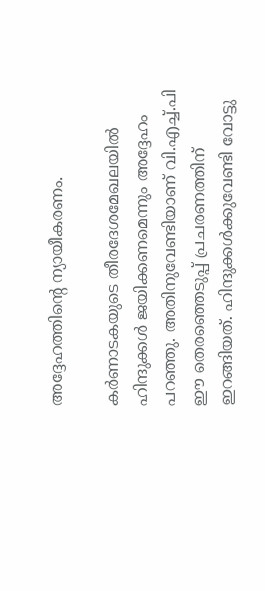അദ്ദേഹത്തിന്റെ ന്യായീകരണം.

കര്‍ണാടകയുടെ തീരദേശമേഖലയില്‍ ഹിന്ദുക്കള്‍ ജയിക്കണമെന്നും അദ്ദേഹം പറഞ്ഞു. അതിനുവേണ്ടിയാണ് വി.എച്ച്.പി ഈ തെരഞ്ഞെടുപ്പ് പ്രചരണത്തിന് ഇറങ്ങിയത്. ഹിന്ദുക്കള്‍ക്കുവേണ്ടി വോട്ടു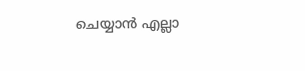ചെയ്യാന്‍ എല്ലാ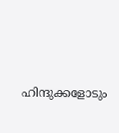ഹിന്ദുക്കളോടും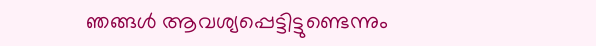ഞങ്ങള്‍ ആവശ്യപ്പെട്ടിട്ടുണ്ടെന്നും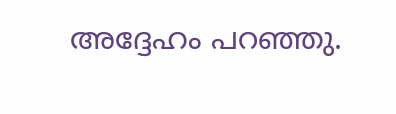അദ്ദേഹം പറഞ്ഞു.